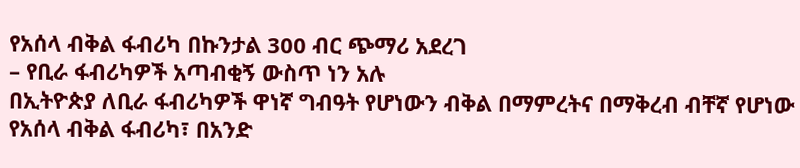የአሰላ ብቅል ፋብሪካ በኩንታል 300 ብር ጭማሪ አደረገ
– የቢራ ፋብሪካዎች አጣብቂኝ ውስጥ ነን አሉ
በኢትዮጵያ ለቢራ ፋብሪካዎች ዋነኛ ግብዓት የሆነውን ብቅል በማምረትና በማቅረብ ብቸኛ የሆነው የአሰላ ብቅል ፋብሪካ፣ በአንድ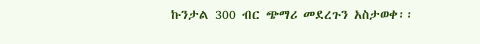ኩንታል 300 ብር ጭማሪ መደረጉን አስታወቀ፡፡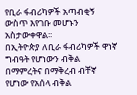የቢራ ፋብሪካዎች አጣብቂኝ ውስጥ እየገቡ መሆኑን አስታውቀዋል፡፡
በኢትዮጵያ ለቢራ ፋብሪካዎች ዋነኛ ግብዓት የሆነውን ብቅል በማምረትና በማቅረብ ብቸኛ የሆነው የአሰላ ብቅል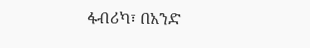ፋብሪካ፣ በአንድ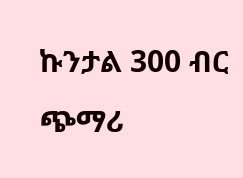ኩንታል 300 ብር ጭማሪ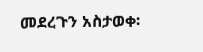መደረጉን አስታወቀ፡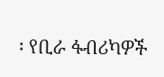፡ የቢራ ፋብሪካዎች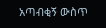አጣብቂኝ ውስጥ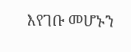እየገቡ መሆኑን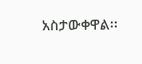አስታውቀዋል፡፡